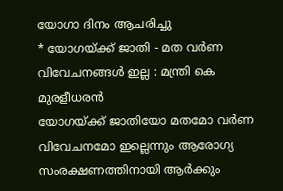യോഗാ ദിനം ആചരിച്ചു
* യോഗയ്ക്ക് ജാതി - മത വർണ വിവേചനങ്ങൾ ഇല്ല : മന്ത്രി കെ മുരളീധരൻ
യോഗയ്ക്ക് ജാതിയോ മതമോ വർണ വിവേചനമോ ഇല്ലെന്നും ആരോഗ്യ സംരക്ഷണത്തിനായി ആർക്കും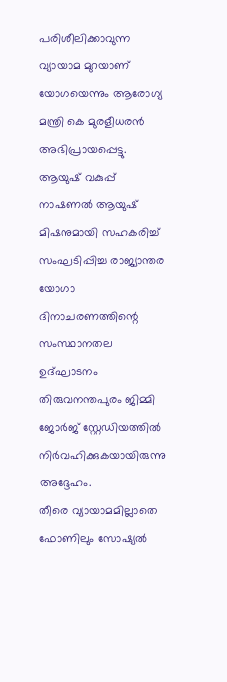പരിശീലിക്കാവുന്ന വ്യായാമ മുറയാണ് യോഗയെന്നും ആരോഗ്യ മന്ത്രി കെ മുരളീധരൻ അഭിപ്രായപ്പെട്ടു. ആയുഷ് വകുപ്പ് നാഷണൽ ആയുഷ് മിഷനുമായി സഹകരിച്ച് സംഘടിപ്പിച്ച രാജ്യാന്തര യോഗാ ദിനാചരണത്തിന്റെ സംസ്ഥാനതല ഉദ്ഘാടനം തിരുവനന്തപുരം ജിമ്മി ജോർജ് സ്റ്റേഡിയത്തിൽ നിർവഹിക്കുകയായിരുന്നു അദ്ദേഹം.
തീരെ വ്യായാമമില്ലാതെ ഫോണിലും സോഷ്യൽ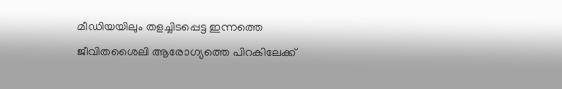മീഡിയയിലും തളച്ചിടപ്പെട്ട ഇന്നത്തെ ജീവിതശൈലി ആരോഗ്യത്തെ പിറകിലേക്ക്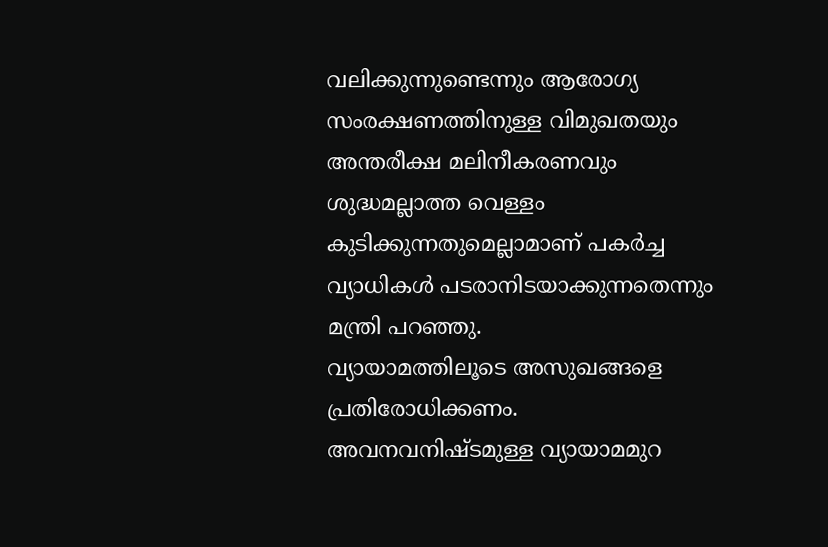വലിക്കുന്നുണ്ടെന്നും ആരോഗ്യ സംരക്ഷണത്തിനുള്ള വിമുഖതയും അന്തരീക്ഷ മലിനീകരണവും ശുദ്ധമല്ലാത്ത വെള്ളം കുടിക്കുന്നതുമെല്ലാമാണ് പകർച്ച വ്യാധികൾ പടരാനിടയാക്കുന്നതെന്നും മന്ത്രി പറഞ്ഞു.
വ്യായാമത്തിലൂടെ അസുഖങ്ങളെ പ്രതിരോധിക്കണം. അവനവനിഷ്ടമുള്ള വ്യായാമമുറ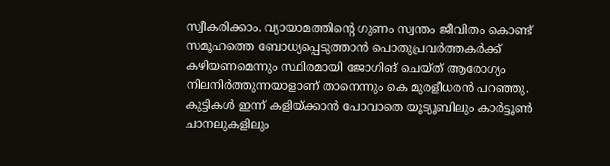സ്വീകരിക്കാം. വ്യായാമത്തിന്റെ ഗുണം സ്വന്തം ജീവിതം കൊണ്ട് സമൂഹത്തെ ബോധ്യപ്പെടുത്താൻ പൊതുപ്രവർത്തകർക്ക് കഴിയണമെന്നും സ്ഥിരമായി ജോഗിങ് ചെയ്ത് ആരോഗ്യം നിലനിർത്തുന്നയാളാണ് താനെന്നും കെ മുരളീധരൻ പറഞ്ഞു.
കുട്ടികൾ ഇന്ന് കളിയ്ക്കാൻ പോവാതെ യൂട്യൂബിലും കാർട്ടൂൺ ചാനലുകളിലും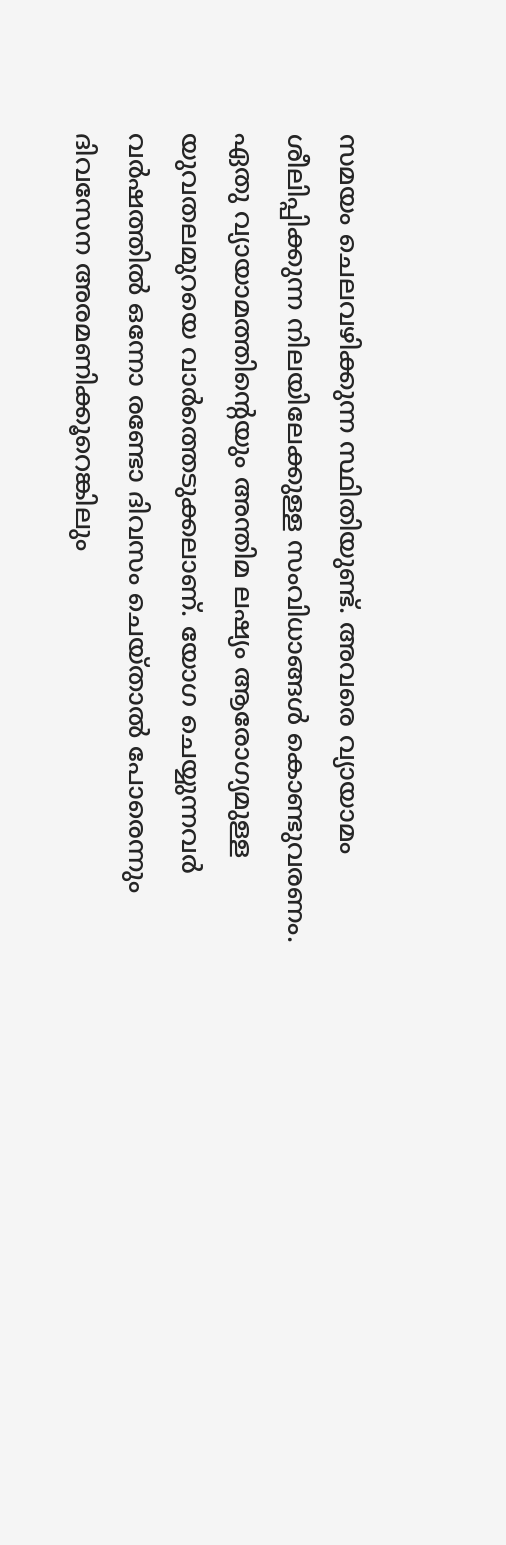സമയം ചെലവഴിക്കുന്ന സ്ഥിതിയുണ്ട്. അവരെ വ്യായാമം ശീലിപ്പിക്കുന്ന നിലയിലേക്കുള്ള സംവിധാങ്ങൾ കൊണ്ടുവരണം. ഏതു വ്യായാമത്തിന്റെയും അന്തിമ ലഷ്യം ആരോഗ്യമുള്ള യുവതലമുറയെ വാർത്തെടുക്കലാണ്. യോഗ ചെയ്യുന്നവർ വർഷത്തിൽ ഒന്നോ രണ്ടോ ദിവസം ചെയ്താൽ പോരെന്നും ദിവസേന അരമണിക്കൂറെങ്കിലും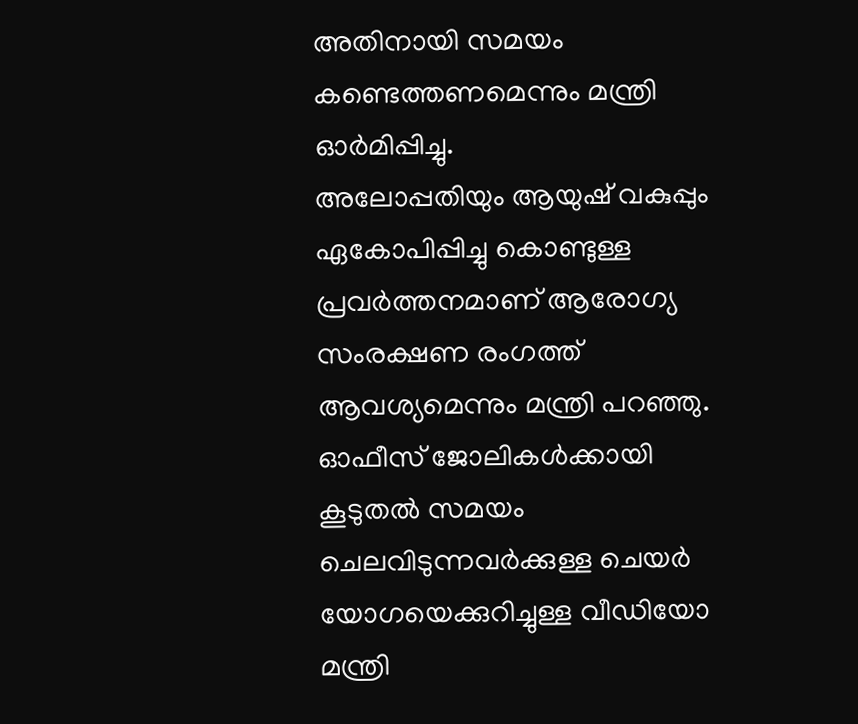അതിനായി സമയം കണ്ടെത്തണമെന്നും മന്ത്രി ഓർമിപ്പിച്ചു.
അലോപ്പതിയും ആയുഷ് വകുപ്പും ഏകോപിപ്പിച്ചു കൊണ്ടുള്ള പ്രവർത്തനമാണ് ആരോഗ്യ സംരക്ഷണ രംഗത്ത് ആവശ്യമെന്നും മന്ത്രി പറഞ്ഞു.
ഓഫീസ് ജോലികൾക്കായി കൂടുതൽ സമയം ചെലവിടുന്നവർക്കുള്ള ചെയർ യോഗയെക്കുറിച്ചുള്ള വീഡിയോ മന്ത്രി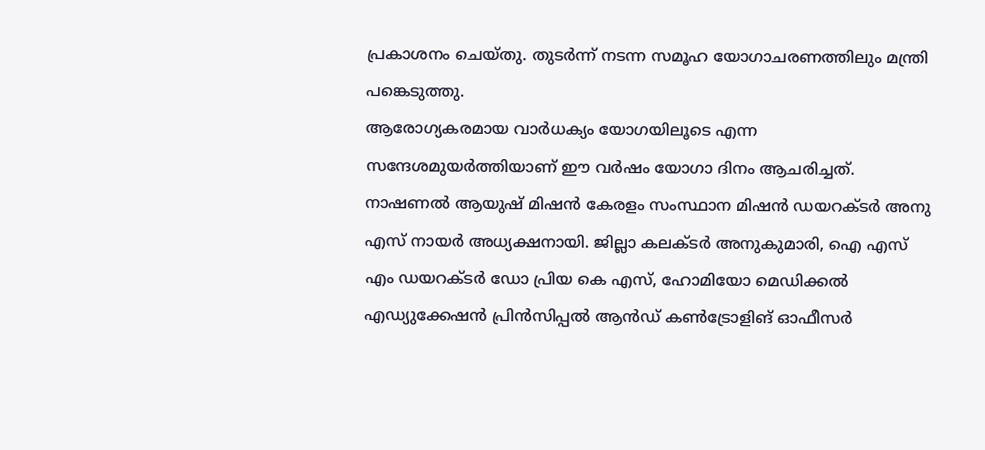പ്രകാശനം ചെയ്തു. തുടർന്ന് നടന്ന സമൂഹ യോഗാചരണത്തിലും മന്ത്രി പങ്കെടുത്തു.
ആരോഗ്യകരമായ വാർധക്യം യോഗയിലൂടെ എന്ന സന്ദേശമുയർത്തിയാണ് ഈ വർഷം യോഗാ ദിനം ആചരിച്ചത്. നാഷണൽ ആയുഷ് മിഷൻ കേരളം സംസ്ഥാന മിഷൻ ഡയറക്ടർ അനു എസ് നായർ അധ്യക്ഷനായി. ജില്ലാ കലക്ടർ അനുകുമാരി, ഐ എസ് എം ഡയറക്ടർ ഡോ പ്രിയ കെ എസ്, ഹോമിയോ മെഡിക്കൽ എഡ്യുക്കേഷൻ പ്രിൻസിപ്പൽ ആൻഡ് കൺട്രോളിങ് ഓഫീസർ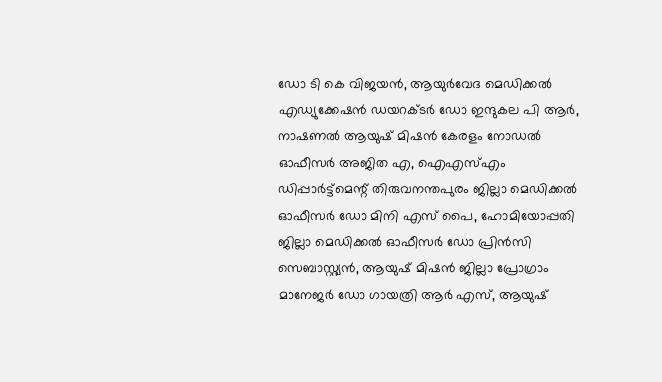ഡോ ടി കെ വിജയൻ, ആയുർവേദ മെഡിക്കൽ എഡ്യുക്കേഷൻ ഡയറക്ടർ ഡോ ഇന്ദുകല പി ആർ, നാഷണൽ ആയുഷ് മിഷൻ കേരളം നോഡൽ ഓഫീസർ അജിത എ, ഐഎസ്എം ഡിപ്പാർട്ട്മെന്റ് തിരുവനന്തപുരം ജില്ലാ മെഡിക്കൽ ഓഫീസർ ഡോ മിനി എസ് പൈ, ഹോമിയോപ്പതി ജില്ലാ മെഡിക്കൽ ഓഫീസർ ഡോ പ്രിൻസി സെബാസ്റ്റ്യൻ, ആയുഷ് മിഷൻ ജില്ലാ പ്രോഗ്രാം മാനേജർ ഡോ ഗായത്രി ആർ എസ്, ആയുഷ്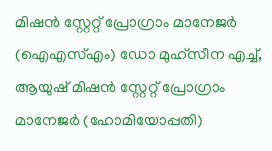മിഷൻ സ്റ്റേറ്റ് പ്രോഗ്രാം മാനേജർ (ഐഎസ്എം) ഡോ മുഹ്സീന എച്ച്, ആയുഷ് മിഷൻ സ്റ്റേറ്റ് പ്രോഗ്രാം മാനേജർ (ഹോമിയോപ്പതി)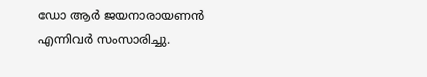ഡോ ആർ ജയനാരായണൻ എന്നിവർ സംസാരിച്ചു.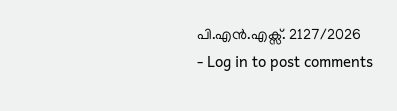പി.എൻ.എക്സ്. 2127/2026
- Log in to post comments